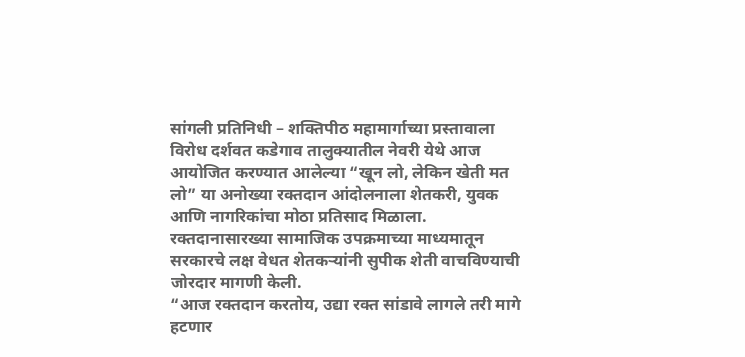सांगली प्रतिनिधी – शक्तिपीठ महामार्गाच्या प्रस्तावाला विरोध दर्शवत कडेगाव तालुक्यातील नेवरी येथे आज आयोजित करण्यात आलेल्या “खून लो, लेकिन खेती मत लो” या अनोख्या रक्तदान आंदोलनाला शेतकरी, युवक आणि नागरिकांचा मोठा प्रतिसाद मिळाला. रक्तदानासारख्या सामाजिक उपक्रमाच्या माध्यमातून सरकारचे लक्ष वेधत शेतकऱ्यांनी सुपीक शेती वाचविण्याची जोरदार मागणी केली.
“आज रक्तदान करतोय, उद्या रक्त सांडावे लागले तरी मागे हटणार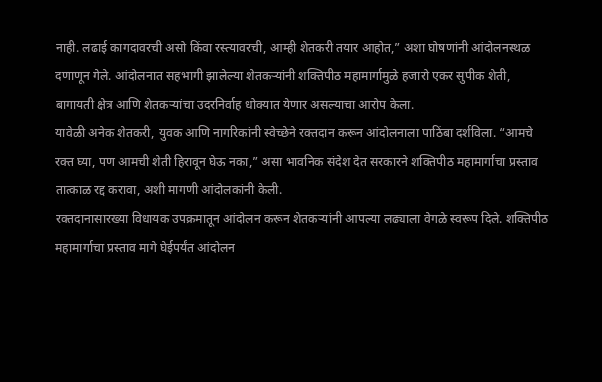नाही. लढाई कागदावरची असो किंवा रस्त्यावरची, आम्ही शेतकरी तयार आहोत,” अशा घोषणांनी आंदोलनस्थळ दणाणून गेले. आंदोलनात सहभागी झालेल्या शेतकऱ्यांनी शक्तिपीठ महामार्गामुळे हजारो एकर सुपीक शेती, बागायती क्षेत्र आणि शेतकऱ्यांचा उदरनिर्वाह धोक्यात येणार असल्याचा आरोप केला.
यावेळी अनेक शेतकरी, युवक आणि नागरिकांनी स्वेच्छेने रक्तदान करून आंदोलनाला पाठिंबा दर्शविला. “आमचे रक्त घ्या, पण आमची शेती हिरावून घेऊ नका,” असा भावनिक संदेश देत सरकारने शक्तिपीठ महामार्गाचा प्रस्ताव तात्काळ रद्द करावा, अशी मागणी आंदोलकांनी केली.
रक्तदानासारख्या विधायक उपक्रमातून आंदोलन करून शेतकऱ्यांनी आपल्या लढ्याला वेगळे स्वरूप दिले. शक्तिपीठ महामार्गाचा प्रस्ताव मागे घेईपर्यंत आंदोलन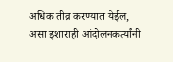अधिक तीव्र करण्यात येईल, असा इशाराही आंदोलनकर्त्यांनी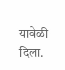यावेळी दिला.